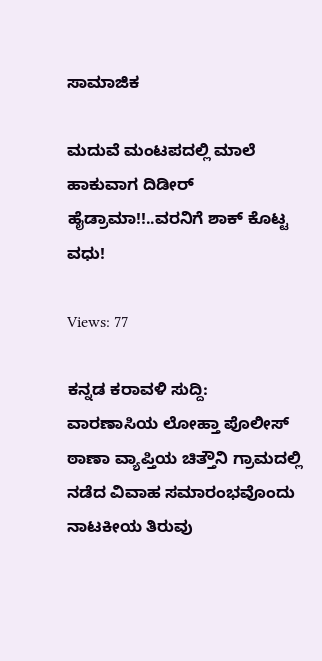ಸಾಮಾಜಿಕ

ಮದುವೆ ಮಂಟಪದಲ್ಲಿ ಮಾಲೆ ಹಾಕುವಾಗ ದಿಡೀರ್ ಹೈಡ್ರಾಮಾ!!..ವರನಿಗೆ ಶಾಕ್ ಕೊಟ್ಟ ವಧು!

Views: 77

ಕನ್ನಡ ಕರಾವಳಿ ಸುದ್ದಿ: ವಾರಣಾಸಿಯ ಲೋಹ್ತಾ ಪೊಲೀಸ್ ಠಾಣಾ ವ್ಯಾಪ್ತಿಯ ಚಿತ್ತೌನಿ ಗ್ರಾಮದಲ್ಲಿ ನಡೆದ ವಿವಾಹ ಸಮಾರಂಭವೊಂದು ನಾಟಕೀಯ ತಿರುವು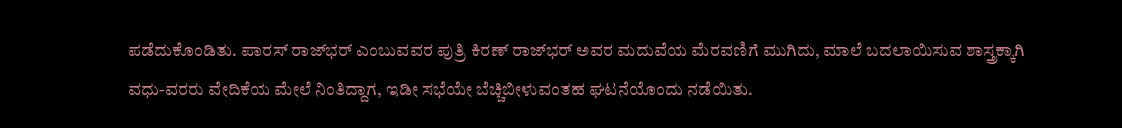ಪಡೆದುಕೊಂಡಿತು. ಪಾರಸ್ ರಾಜ್‌ಭರ್ ಎಂಬುವವರ ಪುತ್ರಿ ಕಿರಣ್ ರಾಜ್‌ಭರ್ ಅವರ ಮದುವೆಯ ಮೆರವಣಿಗೆ ಮುಗಿದು, ಮಾಲೆ ಬದಲಾಯಿಸುವ ಶಾಸ್ತ್ರಕ್ಕಾಗಿ ವಧು-ವರರು ವೇದಿಕೆಯ ಮೇಲೆ ನಿಂತಿದ್ದಾಗ, ಇಡೀ ಸಭೆಯೇ ಬೆಚ್ಚಿಬೀಳುವಂತಹ ಘಟನೆಯೊಂದು ನಡೆಯಿತು.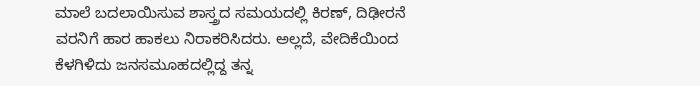ಮಾಲೆ ಬದಲಾಯಿಸುವ ಶಾಸ್ತ್ರದ ಸಮಯದಲ್ಲಿ ಕಿರಣ್, ದಿಢೀರನೆ ವರನಿಗೆ ಹಾರ ಹಾಕಲು ನಿರಾಕರಿಸಿದರು. ಅಲ್ಲದೆ, ವೇದಿಕೆಯಿಂದ ಕೆಳಗಿಳಿದು ಜನಸಮೂಹದಲ್ಲಿದ್ದ ತನ್ನ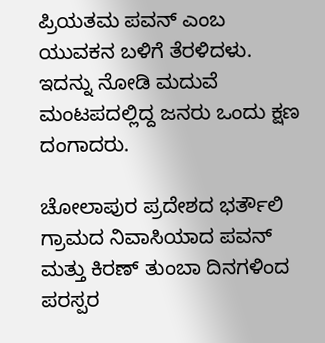ಪ್ರಿಯತಮ ಪವನ್ ಎಂಬ ಯುವಕನ ಬಳಿಗೆ ತೆರಳಿದಳು. ಇದನ್ನು ನೋಡಿ ಮದುವೆ ಮಂಟಪದಲ್ಲಿದ್ದ ಜನರು ಒಂದು ಕ್ಷಣ ದಂಗಾದರು.

ಚೋಲಾಪುರ ಪ್ರದೇಶದ ಭರ್ತೌಲಿ ಗ್ರಾಮದ ನಿವಾಸಿಯಾದ ಪವನ್ ಮತ್ತು ಕಿರಣ್ ತುಂಬಾ ದಿನಗಳಿಂದ ಪರಸ್ಪರ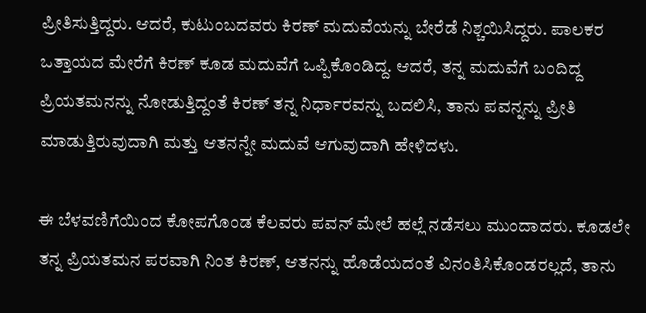ಪ್ರೀತಿಸುತ್ತಿದ್ದರು. ಆದರೆ, ಕುಟುಂಬದವರು ಕಿರಣ್ ಮದುವೆಯನ್ನು ಬೇರೆಡೆ ನಿಶ್ಚಯಿಸಿದ್ದರು. ಪಾಲಕರ ಒತ್ತಾಯದ ಮೇರೆಗೆ ಕಿರಣ್ ಕೂಡ ಮದುವೆಗೆ ಒಪ್ಪಿಕೊಂಡಿದ್ದ. ಆದರೆ, ತನ್ನ ಮದುವೆಗೆ ಬಂದಿದ್ದ ಪ್ರಿಯತಮನನ್ನು ನೋಡುತ್ತಿದ್ದಂತೆ ಕಿರಣ್ ತನ್ನ ನಿರ್ಧಾರವನ್ನು ಬದಲಿಸಿ, ತಾನು ಪವನ್ನನ್ನು ಪ್ರೀತಿ ಮಾಡುತ್ತಿರುವುದಾಗಿ ಮತ್ತು ಆತನನ್ನೇ ಮದುವೆ ಆಗುವುದಾಗಿ ಹೇಳಿದಳು.

ಈ ಬೆಳವಣಿಗೆಯಿಂದ ಕೋಪಗೊಂಡ ಕೆಲವರು ಪವನ್ ಮೇಲೆ ಹಲ್ಲೆ ನಡೆಸಲು ಮುಂದಾದರು. ಕೂಡಲೇ ತನ್ನ ಪ್ರಿಯತಮನ ಪರವಾಗಿ ನಿಂತ ಕಿರಣ್, ಆತನನ್ನು ಹೊಡೆಯದಂತೆ ವಿನಂತಿಸಿಕೊಂಡರಲ್ಲದೆ, ತಾನು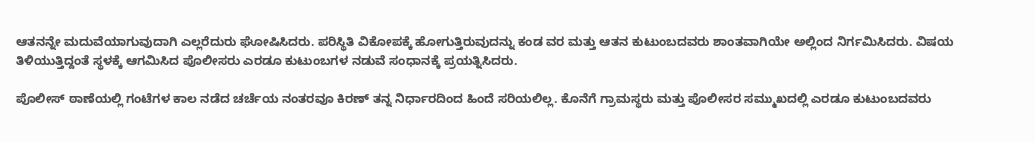ಆತನನ್ನೇ ಮದುವೆಯಾಗುವುದಾಗಿ ಎಲ್ಲರೆದುರು ಘೋಷಿಸಿದರು. ಪರಿಸ್ಥಿತಿ ವಿಕೋಪಕ್ಕೆ ಹೋಗುತ್ತಿರುವುದನ್ನು ಕಂಡ ವರ ಮತ್ತು ಆತನ ಕುಟುಂಬದವರು ಶಾಂತವಾಗಿಯೇ ಅಲ್ಲಿಂದ ನಿರ್ಗಮಿಸಿದರು. ವಿಷಯ ತಿಳಿಯುತ್ತಿದ್ದಂತೆ ಸ್ಥಳಕ್ಕೆ ಆಗಮಿಸಿದ ಪೊಲೀಸರು ಎರಡೂ ಕುಟುಂಬಗಳ ನಡುವೆ ಸಂಧಾನಕ್ಕೆ ಪ್ರಯತ್ನಿಸಿದರು.

ಪೊಲೀಸ್ ಠಾಣೆಯಲ್ಲಿ ಗಂಟೆಗಳ ಕಾಲ ನಡೆದ ಚರ್ಚೆಯ ನಂತರವೂ ಕಿರಣ್ ತನ್ನ ನಿರ್ಧಾರದಿಂದ ಹಿಂದೆ ಸರಿಯಲಿಲ್ಲ. ಕೊನೆಗೆ ಗ್ರಾಮಸ್ಥರು ಮತ್ತು ಪೊಲೀಸರ ಸಮ್ಮುಖದಲ್ಲಿ ಎರಡೂ ಕುಟುಂಬದವರು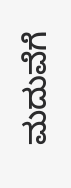ಮದುವೆಗೆ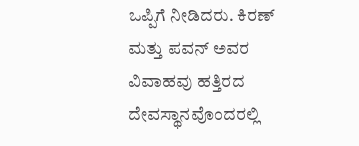ಒಪ್ಪಿಗೆ ನೀಡಿದರು. ಕಿರಣ್ ಮತ್ತು ಪವನ್ ಅವರ ವಿವಾಹವು ಹತ್ತಿರದ ದೇವಸ್ಥಾನವೊಂದರಲ್ಲಿ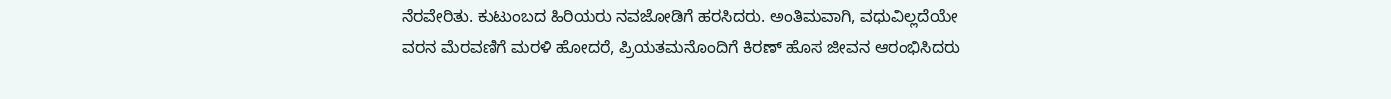ನೆರವೇರಿತು. ಕುಟುಂಬದ ಹಿರಿಯರು ನವಜೋಡಿಗೆ ಹರಸಿದರು. ಅಂತಿಮವಾಗಿ, ವಧುವಿಲ್ಲದೆಯೇ ವರನ ಮೆರವಣಿಗೆ ಮರಳಿ ಹೋದರೆ, ಪ್ರಿಯತಮನೊಂದಿಗೆ ಕಿರಣ್ ಹೊಸ ಜೀವನ ಆರಂಭಿಸಿದರು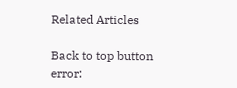Related Articles

Back to top button
error: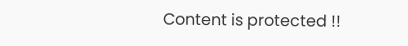Content is protected !!